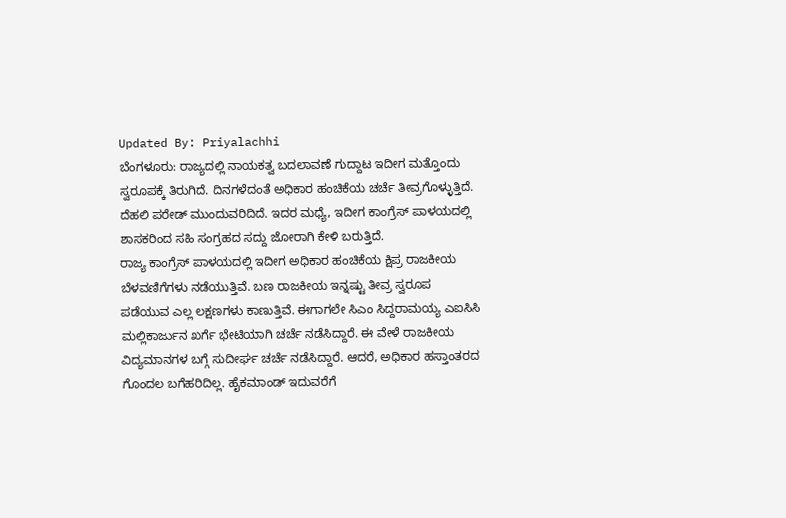Updated By: Priyalachhi
ಬೆಂಗಳೂರು: ರಾಜ್ಯದಲ್ಲಿ ನಾಯಕತ್ವ ಬದಲಾವಣೆ ಗುದ್ದಾಟ ಇದೀಗ ಮತ್ತೊಂದು ಸ್ವರೂಪಕ್ಕೆ ತಿರುಗಿದೆ. ದಿನಗಳೆದಂತೆ ಅಧಿಕಾರ ಹಂಚಿಕೆಯ ಚರ್ಚೆ ತೀವ್ರಗೊಳ್ಳುತ್ತಿದೆ. ದೆಹಲಿ ಪರೇಡ್ ಮುಂದುವರಿದಿದೆ. ಇದರ ಮಧ್ಯೆ, ಇದೀಗ ಕಾಂಗ್ರೆಸ್ ಪಾಳಯದಲ್ಲಿ ಶಾಸಕರಿಂದ ಸಹಿ ಸಂಗ್ರಹದ ಸದ್ದು ಜೋರಾಗಿ ಕೇಳಿ ಬರುತ್ತಿದೆ.
ರಾಜ್ಯ ಕಾಂಗ್ರೆಸ್ ಪಾಳಯದಲ್ಲಿ ಇದೀಗ ಅಧಿಕಾರ ಹಂಚಿಕೆಯ ಕ್ಷಿಪ್ರ ರಾಜಕೀಯ ಬೆಳವಣಿಗೆಗಳು ನಡೆಯುತ್ತಿವೆ. ಬಣ ರಾಜಕೀಯ ಇನ್ನಷ್ಟು ತೀವ್ರ ಸ್ವರೂಪ ಪಡೆಯುವ ಎಲ್ಲ ಲಕ್ಷಣಗಳು ಕಾಣುತ್ತಿವೆ. ಈಗಾಗಲೇ ಸಿಎಂ ಸಿದ್ದರಾಮಯ್ಯ ಎಐಸಿಸಿ ಮಲ್ಲಿಕಾರ್ಜುನ ಖರ್ಗೆ ಭೇಟಿಯಾಗಿ ಚರ್ಚೆ ನಡೆಸಿದ್ದಾರೆ. ಈ ವೇಳೆ ರಾಜಕೀಯ ವಿದ್ಯಮಾನಗಳ ಬಗ್ಗೆ ಸುದೀರ್ಘ ಚರ್ಚೆ ನಡೆಸಿದ್ದಾರೆ. ಆದರೆ, ಅಧಿಕಾರ ಹಸ್ತಾಂತರದ ಗೊಂದಲ ಬಗೆಹರಿದಿಲ್ಲ. ಹೈಕಮಾಂಡ್ ಇದುವರೆಗೆ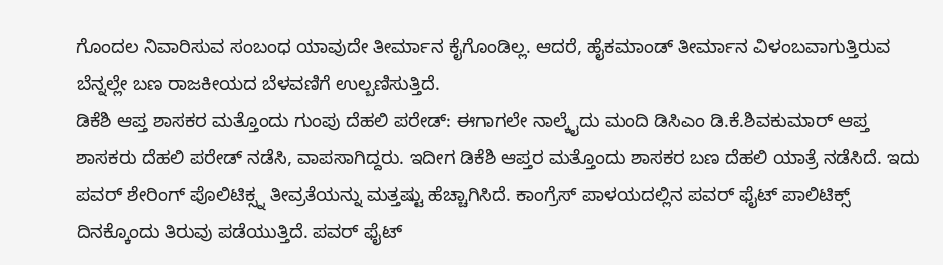ಗೊಂದಲ ನಿವಾರಿಸುವ ಸಂಬಂಧ ಯಾವುದೇ ತೀರ್ಮಾನ ಕೈಗೊಂಡಿಲ್ಲ. ಆದರೆ, ಹೈಕಮಾಂಡ್ ತೀರ್ಮಾನ ವಿಳಂಬವಾಗುತ್ತಿರುವ ಬೆನ್ನಲ್ಲೇ ಬಣ ರಾಜಕೀಯದ ಬೆಳವಣಿಗೆ ಉಲ್ಬಣಿಸುತ್ತಿದೆ.
ಡಿಕೆಶಿ ಆಪ್ತ ಶಾಸಕರ ಮತ್ತೊಂದು ಗುಂಪು ದೆಹಲಿ ಪರೇಡ್: ಈಗಾಗಲೇ ನಾಲ್ಕೈದು ಮಂದಿ ಡಿಸಿಎಂ ಡಿ.ಕೆ.ಶಿವಕುಮಾರ್ ಆಪ್ತ ಶಾಸಕರು ದೆಹಲಿ ಪರೇಡ್ ನಡೆಸಿ, ವಾಪಸಾಗಿದ್ದರು. ಇದೀಗ ಡಿಕೆಶಿ ಆಪ್ತರ ಮತ್ತೊಂದು ಶಾಸಕರ ಬಣ ದೆಹಲಿ ಯಾತ್ರೆ ನಡೆಸಿದೆ. ಇದು ಪವರ್ ಶೇರಿಂಗ್ ಪೊಲಿಟಿಕ್ಸ್ನ ತೀವ್ರತೆಯನ್ನು ಮತ್ತಷ್ಟು ಹೆಚ್ಚಾಗಿಸಿದೆ. ಕಾಂಗ್ರೆಸ್ ಪಾಳಯದಲ್ಲಿನ ಪವರ್ ಫೈಟ್ ಪಾಲಿಟಿಕ್ಸ್ ದಿನಕ್ಕೊಂದು ತಿರುವು ಪಡೆಯುತ್ತಿದೆ. ಪವರ್ ಫೈಟ್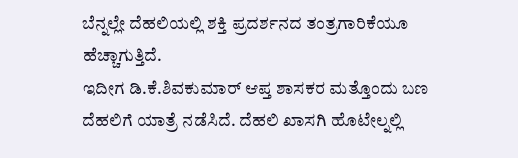ಬೆನ್ನಲ್ಲೇ ದೆಹಲಿಯಲ್ಲಿ ಶಕ್ತಿ ಪ್ರದರ್ಶನದ ತಂತ್ರಗಾರಿಕೆಯೂ ಹೆಚ್ಚಾಗುತ್ತಿದೆ.
ಇದೀಗ ಡಿ.ಕೆ.ಶಿವಕುಮಾರ್ ಆಪ್ತ ಶಾಸಕರ ಮತ್ತೊಂದು ಬಣ ದೆಹಲಿಗೆ ಯಾತ್ರೆ ನಡೆಸಿದೆ. ದೆಹಲಿ ಖಾಸಗಿ ಹೊಟೇಲ್ನಲ್ಲಿ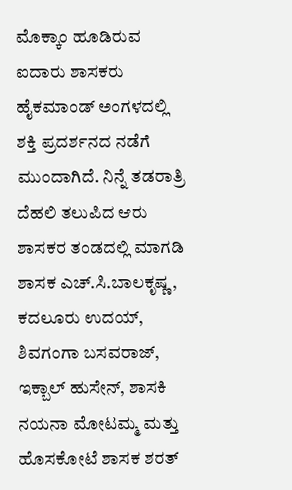ಮೊಕ್ಕಾಂ ಹೂಡಿರುವ ಐದಾರು ಶಾಸಕರು ಹೈಕಮಾಂಡ್ ಅಂಗಳದಲ್ಲಿ ಶಕ್ತಿ ಪ್ರದರ್ಶನದ ನಡೆಗೆ ಮುಂದಾಗಿದೆ. ನಿನ್ನೆ ತಡರಾತ್ರಿ ದೆಹಲಿ ತಲುಪಿದ ಆರು ಶಾಸಕರ ತಂಡದಲ್ಲಿ ಮಾಗಡಿ ಶಾಸಕ ಎಚ್.ಸಿ.ಬಾಲಕೃಷ್ಣ, ಕದಲೂರು ಉದಯ್, ಶಿವಗಂಗಾ ಬಸವರಾಜ್, ಇಕ್ಬಾಲ್ ಹುಸೇನ್, ಶಾಸಕಿ ನಯನಾ ಮೋಟಮ್ಮ ಮತ್ತು ಹೊಸಕೋಟೆ ಶಾಸಕ ಶರತ್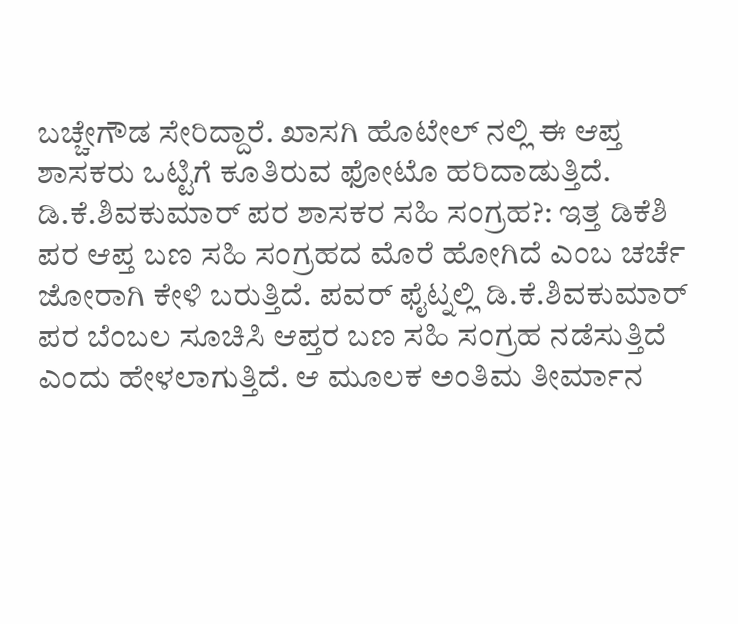ಬಚ್ಚೇಗೌಡ ಸೇರಿದ್ದಾರೆ. ಖಾಸಗಿ ಹೊಟೇಲ್ ನಲ್ಲಿ ಈ ಆಪ್ತ ಶಾಸಕರು ಒಟ್ಟಿಗೆ ಕೂತಿರುವ ಫೋಟೊ ಹರಿದಾಡುತ್ತಿದೆ.
ಡಿ.ಕೆ.ಶಿವಕುಮಾರ್ ಪರ ಶಾಸಕರ ಸಹಿ ಸಂಗ್ರಹ?: ಇತ್ತ ಡಿಕೆಶಿ ಪರ ಆಪ್ತ ಬಣ ಸಹಿ ಸಂಗ್ರಹದ ಮೊರೆ ಹೋಗಿದೆ ಎಂಬ ಚರ್ಚೆ ಜೋರಾಗಿ ಕೇಳಿ ಬರುತ್ತಿದೆ. ಪವರ್ ಫೈಟ್ನಲ್ಲಿ ಡಿ.ಕೆ.ಶಿವಕುಮಾರ್ ಪರ ಬೆಂಬಲ ಸೂಚಿಸಿ ಆಪ್ತರ ಬಣ ಸಹಿ ಸಂಗ್ರಹ ನಡೆಸುತ್ತಿದೆ ಎಂದು ಹೇಳಲಾಗುತ್ತಿದೆ. ಆ ಮೂಲಕ ಅಂತಿಮ ತೀರ್ಮಾನ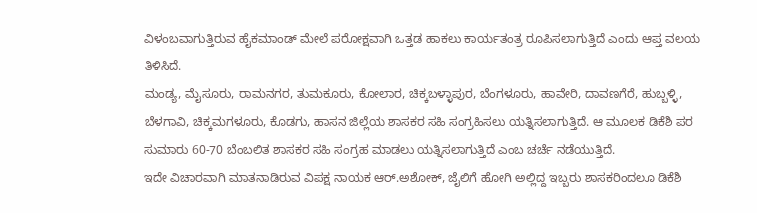ವಿಳಂಬವಾಗುತ್ತಿರುವ ಹೈಕಮಾಂಡ್ ಮೇಲೆ ಪರೋಕ್ಷವಾಗಿ ಒತ್ತಡ ಹಾಕಲು ಕಾರ್ಯತಂತ್ರ ರೂಪಿಸಲಾಗುತ್ತಿದೆ ಎಂದು ಆಪ್ತ ವಲಯ ತಿಳಿಸಿದೆ.
ಮಂಡ್ಯ, ಮೈಸೂರು, ರಾಮನಗರ, ತುಮಕೂರು, ಕೋಲಾರ, ಚಿಕ್ಕಬಳ್ಳಾಪುರ, ಬೆಂಗಳೂರು, ಹಾವೇರಿ, ದಾವಣಗೆರೆ, ಹುಬ್ಬಳ್ಳಿ, ಬೆಳಗಾವಿ, ಚಿಕ್ಕಮಗಳೂರು, ಕೊಡಗು, ಹಾಸನ ಜಿಲ್ಲೆಯ ಶಾಸಕರ ಸಹಿ ಸಂಗ್ರಹಿಸಲು ಯತ್ನಿಸಲಾಗುತ್ತಿದೆ. ಆ ಮೂಲಕ ಡಿಕೆಶಿ ಪರ ಸುಮಾರು 60-70 ಬೆಂಬಲಿತ ಶಾಸಕರ ಸಹಿ ಸಂಗ್ರಹ ಮಾಡಲು ಯತ್ನಿಸಲಾಗುತ್ತಿದೆ ಎಂಬ ಚರ್ಚೆ ನಡೆಯುತ್ತಿದೆ.
ಇದೇ ವಿಚಾರವಾಗಿ ಮಾತನಾಡಿರುವ ವಿಪಕ್ಷ ನಾಯಕ ಆರ್.ಅಶೋಕ್, ಜೈಲಿಗೆ ಹೋಗಿ ಅಲ್ಲಿದ್ದ ಇಬ್ಬರು ಶಾಸಕರಿಂದಲೂ ಡಿಕೆಶಿ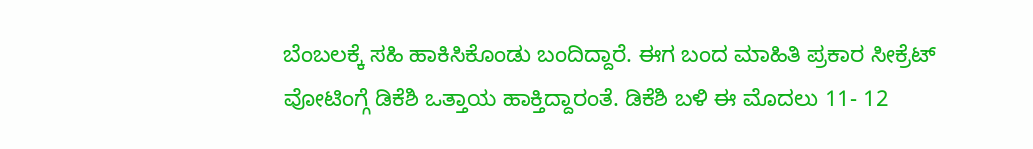ಬೆಂಬಲಕ್ಕೆ ಸಹಿ ಹಾಕಿಸಿಕೊಂಡು ಬಂದಿದ್ದಾರೆ. ಈಗ ಬಂದ ಮಾಹಿತಿ ಪ್ರಕಾರ ಸೀಕ್ರೆಟ್ ವೋಟಿಂಗ್ಗೆ ಡಿಕೆಶಿ ಒತ್ತಾಯ ಹಾಕ್ತಿದ್ದಾರಂತೆ. ಡಿಕೆಶಿ ಬಳಿ ಈ ಮೊದಲು 11- 12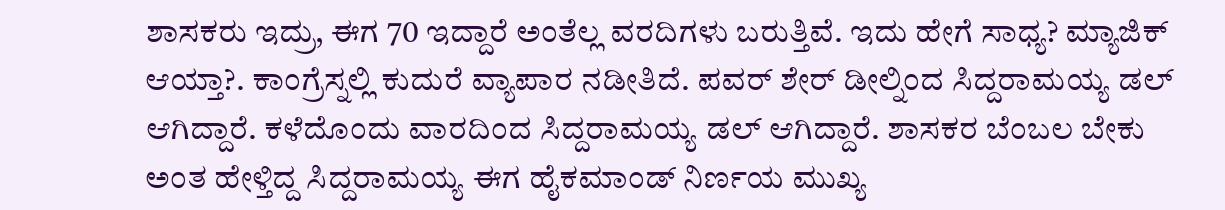ಶಾಸಕರು ಇದ್ರು, ಈಗ 70 ಇದ್ದಾರೆ ಅಂತೆಲ್ಲ ವರದಿಗಳು ಬರುತ್ತಿವೆ. ಇದು ಹೇಗೆ ಸಾಧ್ಯ? ಮ್ಯಾಜಿಕ್ ಆಯ್ತಾ?. ಕಾಂಗ್ರೆಸ್ನಲ್ಲಿ ಕುದುರೆ ವ್ಯಾಪಾರ ನಡೀತಿದೆ. ಪವರ್ ಶೇರ್ ಡೀಲ್ನಿಂದ ಸಿದ್ದರಾಮಯ್ಯ ಡಲ್ ಆಗಿದ್ದಾರೆ. ಕಳೆದೊಂದು ವಾರದಿಂದ ಸಿದ್ದರಾಮಯ್ಯ ಡಲ್ ಆಗಿದ್ದಾರೆ. ಶಾಸಕರ ಬೆಂಬಲ ಬೇಕು ಅಂತ ಹೇಳ್ತಿದ್ದ ಸಿದ್ದರಾಮಯ್ಯ ಈಗ ಹೈಕಮಾಂಡ್ ನಿರ್ಣಯ ಮುಖ್ಯ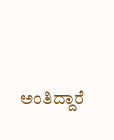ಅಂತಿದ್ದಾರೆ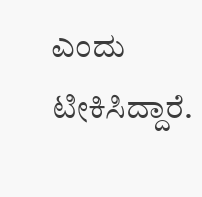ಎಂದು ಟೀಕಿಸಿದ್ದಾರೆ.